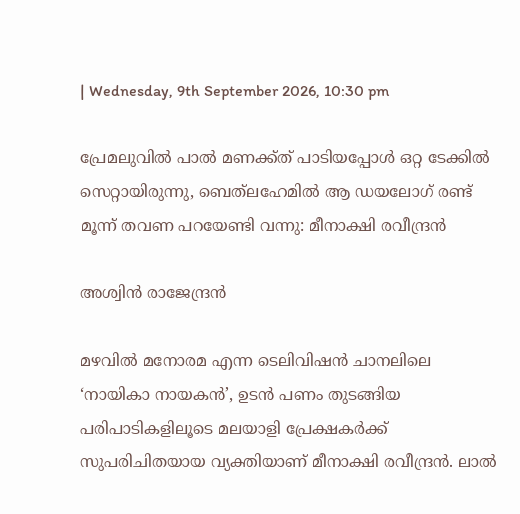| Wednesday, 9th September 2026, 10:30 pm

പ്രേമലുവില്‍ പാല്‍ മണക്ക്ത് പാടിയപ്പോള്‍ ഒറ്റ ടേക്കില്‍ സെറ്റായിരുന്നു, ബെത്‌ലഹേമില്‍ ആ ഡയലോഗ് രണ്ട് മൂന്ന് തവണ പറയേണ്ടി വന്നു: മീനാക്ഷി രവീന്ദ്രന്‍

അശ്വിന്‍ രാജേന്ദ്രന്‍

മഴവില്‍ മനോരമ എന്ന ടെലിവിഷന്‍ ചാനലിലെ ‘നായികാ നായകന്‍’, ഉടന്‍ പണം തുടങ്ങിയ പരിപാടികളിലൂടെ മലയാളി പ്രേക്ഷകര്‍ക്ക് സുപരിചിതയായ വ്യക്തിയാണ് മീനാക്ഷി രവീന്ദ്രന്‍. ലാല്‍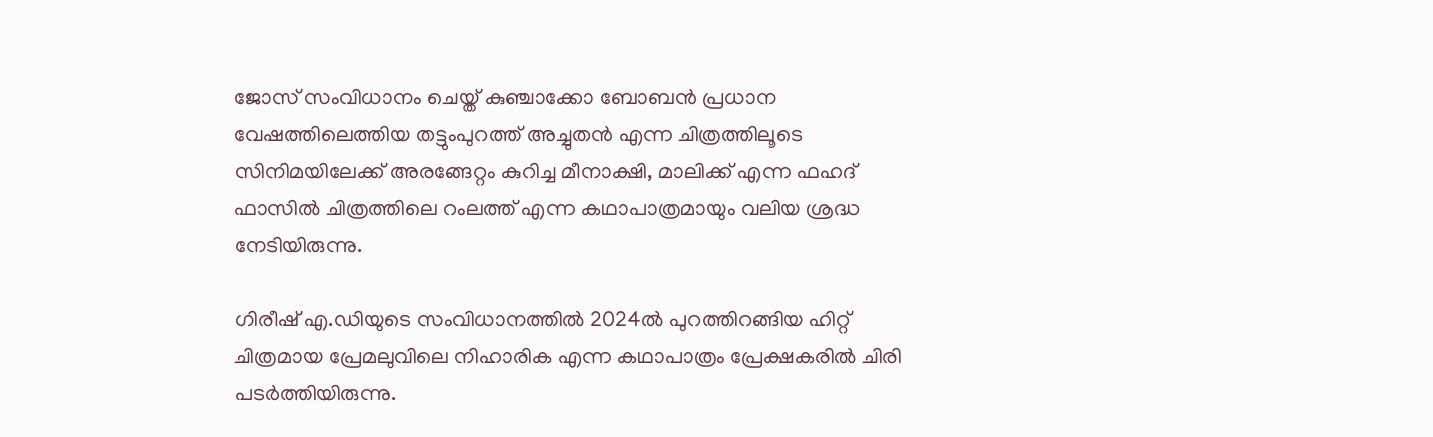ജോസ് സംവിധാനം ചെയ്ത് കുഞ്ചാക്കോ ബോബന്‍ പ്രധാന വേഷത്തിലെത്തിയ തട്ടുംപുറത്ത് അച്ചുതന്‍ എന്ന ചിത്രത്തിലൂടെ സിനിമയിലേക്ക് അരങ്ങേറ്റം കുറിച്ച മീനാക്ഷി, മാലിക്ക് എന്ന ഫഹദ് ഫാസില്‍ ചിത്രത്തിലെ റംലത്ത് എന്ന കഥാപാത്രമായും വലിയ ശ്രദ്ധ നേടിയിരുന്നു.

ഗിരീഷ് എ.ഡിയുടെ സംവിധാനത്തില്‍ 2024ല്‍ പുറത്തിറങ്ങിയ ഹിറ്റ് ചിത്രമായ പ്രേമലുവിലെ നിഹാരിക എന്ന കഥാപാത്രം പ്രേക്ഷകരില്‍ ചിരി പടര്‍ത്തിയിരുന്നു.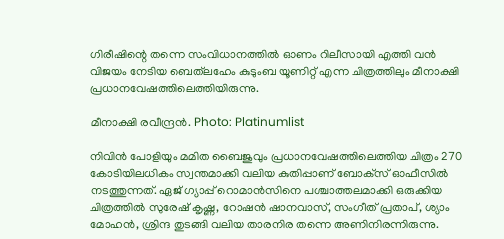ഗിരീഷിന്റെ തന്നെ സംവിധാനത്തില്‍ ഓണം റിലീസായി എത്തി വന്‍ വിജയം നേടിയ ബെത്‌ലഹേം കുടുംബ യൂണിറ്റ് എന്ന ചിത്രത്തിലും മീനാക്ഷി പ്രധാനവേഷത്തിലെത്തിയിരുന്നു.

മീനാക്ഷി രവീന്ദ്രന്‍. Photo: Platinumlist

നിവിന്‍ പോളിയും മമിത ബൈജുവും പ്രധാനവേഷത്തിലെത്തിയ ചിത്രം 270 കോടിയിലധികം സ്വന്തമാക്കി വലിയ കുതിപ്പാണ് ബോക്‌സ് ഓഫീസില്‍ നടത്തുന്നത്. ഏജ് ഗ്യാപ്പ് റൊമാന്‍സിനെ പശ്ചാത്തലമാക്കി ഒരുക്കിയ ചിത്രത്തില്‍ സുരേഷ് കൃഷ്ണ, റോഷന്‍ ഷാനവാസ്, സംഗീത് പ്രതാപ്, ശ്യാം മോഹന്‍, ശ്രിന്ദ തുടങ്ങി വലിയ താരനിര തന്നെ അണിനിരന്നിരുന്നു.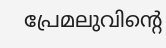പ്രേമലുവിന്റെ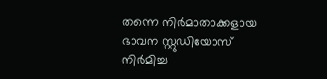തന്നെ നിര്‍മാതാക്കളായ ഭാവന സ്റ്റുഡിയോസ് നിര്‍മിച്ച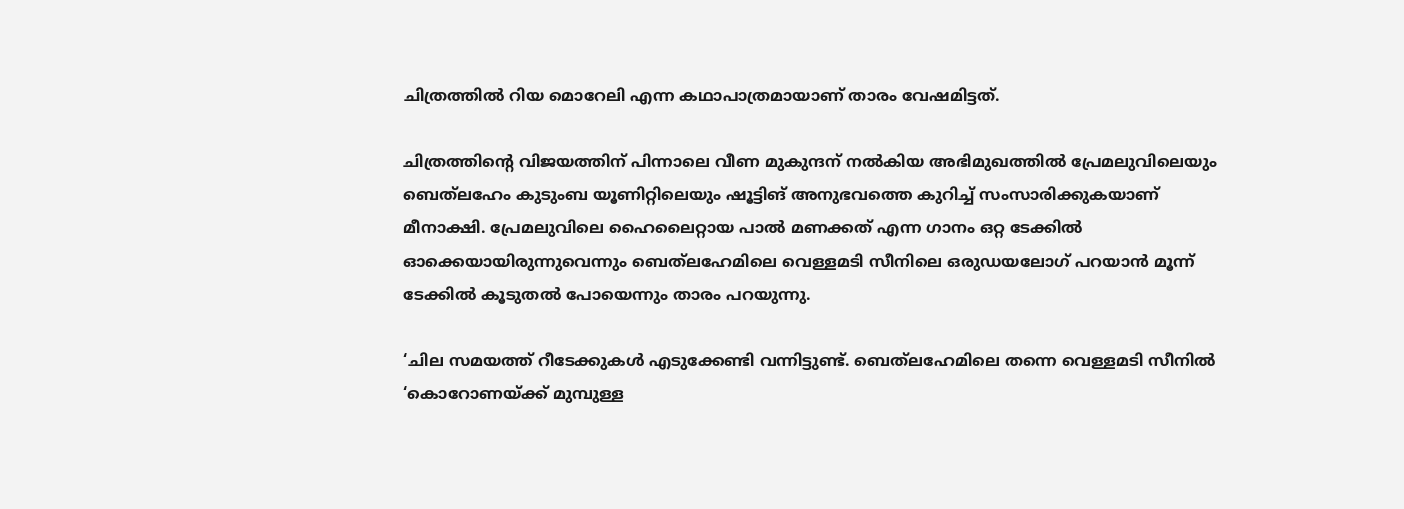ചിത്രത്തില്‍ റിയ മൊറേലി എന്ന കഥാപാത്രമായാണ് താരം വേഷമിട്ടത്.

ചിത്രത്തിന്റെ വിജയത്തിന് പിന്നാലെ വീണ മുകുന്ദന് നല്‍കിയ അഭിമുഖത്തില്‍ പ്രേമലുവിലെയും ബെത്‌ലഹേം കുടുംബ യൂണിറ്റിലെയും ഷൂട്ടിങ് അനുഭവത്തെ കുറിച്ച് സംസാരിക്കുകയാണ് മീനാക്ഷി. പ്രേമലുവിലെ ഹൈലൈറ്റായ പാല്‍ മണക്കത് എന്ന ഗാനം ഒറ്റ ടേക്കില്‍ ഓക്കെയായിരുന്നുവെന്നും ബെത്‌ലഹേമിലെ വെള്ളമടി സീനിലെ ഒരുഡയലോഗ് പറയാന്‍ മൂന്ന് ടേക്കില്‍ കൂടുതല്‍ പോയെന്നും താരം പറയുന്നു.

‘ചില സമയത്ത് റീടേക്കുകള്‍ എടുക്കേണ്ടി വന്നിട്ടുണ്ട്. ബെത്‌ലഹേമിലെ തന്നെ വെള്ളമടി സീനില്‍ ‘കൊറോണയ്ക്ക് മുമ്പുള്ള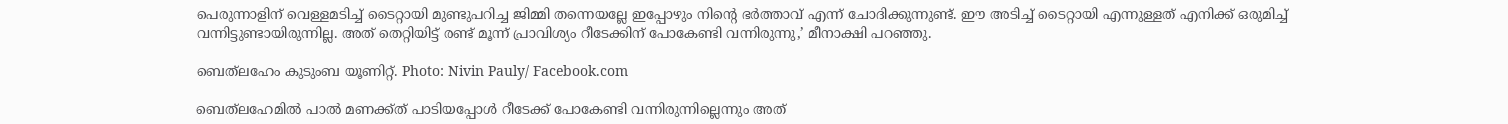പെരുന്നാളിന് വെള്ളമടിച്ച് ടൈറ്റായി മുണ്ടുപറിച്ച ജിമ്മി തന്നെയല്ലേ ഇപ്പോഴും നിന്റെ ഭര്‍ത്താവ് എന്ന് ചോദിക്കുന്നുണ്ട്. ഈ അടിച്ച് ടൈറ്റായി എന്നുള്ളത് എനിക്ക് ഒരുമിച്ച് വന്നിട്ടുണ്ടായിരുന്നില്ല. അത് തെറ്റിയിട്ട് രണ്ട് മൂന്ന് പ്രാവിശ്യം റീടേക്കിന് പോകേണ്ടി വന്നിരുന്നു,’ മീനാക്ഷി പറഞ്ഞു.

ബെത്‌ലഹേം കുടുംബ യൂണിറ്റ്‌. Photo: Nivin Pauly/ Facebook.com

ബെത്‌ലഹേമില്‍ പാല്‍ മണക്ക്ത് പാടിയപ്പോള്‍ റീടേക്ക് പോകേണ്ടി വന്നിരുന്നില്ലെന്നും അത്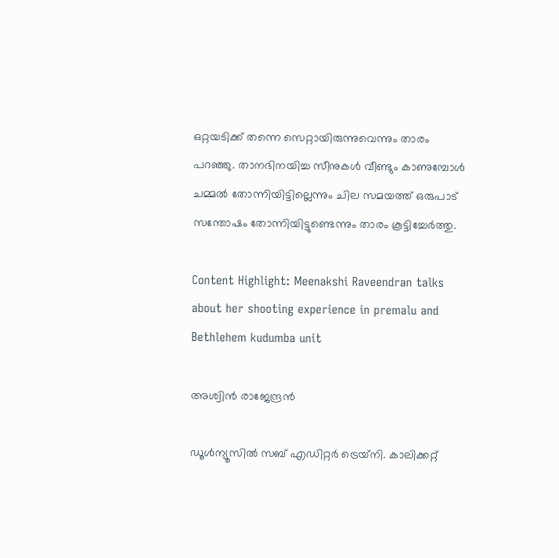ഒറ്റയടിക്ക് തന്നെ സെറ്റായിരുന്നുവെന്നും താരം പറഞ്ഞു. താനഭിനയിച്ച സീനുകള്‍ വീണ്ടും കാണുമ്പോള്‍ ചമ്മല്‍ തോന്നിയിട്ടില്ലെന്നും ചില സമയത്ത് ഒരുപാട് സന്തോഷം തോന്നിയിട്ടുണ്ടെന്നും താരം കൂട്ടിച്ചേര്‍ത്തു.

Content Highlight: Meenakshi Raveendran talks about her shooting experience in premalu and Bethlehem kudumba unit

അശ്വിന്‍ രാജേന്ദ്രന്‍

ഡൂള്‍ന്യൂസില്‍ സബ് എഡിറ്റര്‍ ട്രെയ്‌നി. കാലിക്കറ്റ്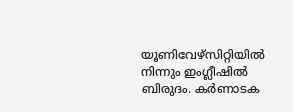യൂണിവേഴ്സിറ്റിയില്‍ നിന്നും ഇംഗ്ലീഷില്‍ ബിരുദം. കര്‍ണാടക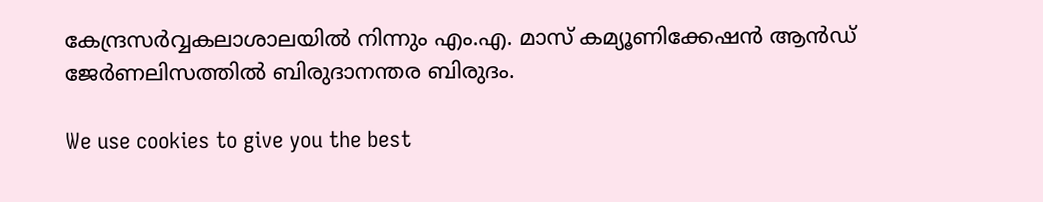കേന്ദ്രസര്‍വ്വകലാശാലയില്‍ നിന്നും എം.എ. മാസ് കമ്യൂണിക്കേഷന്‍ ആന്‍ഡ് ജേര്‍ണലിസത്തില്‍ ബിരുദാനന്തര ബിരുദം.

We use cookies to give you the best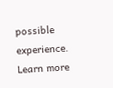possible experience. Learn more